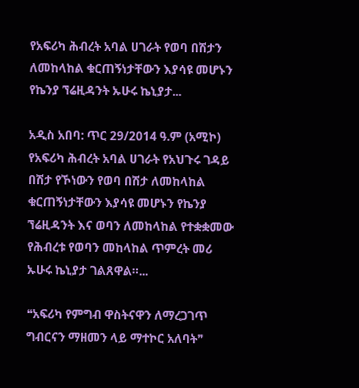የአፍሪካ ሕብረት አባል ሀገራት የወባ በሽታን ለመከላከል ቁርጠኝነታቸውን እያሳዩ መሆኑን የኬንያ ኘሬዚዳንት ኡሁሩ ኬኒያታ...

አዲስ አበባ: ጥር 29/2014 ዓ.ም (አሚኮ) የአፍሪካ ሕብረት አባል ሀገራት የአህጉሩ ገዳይ በሽታ የኾነውን የወባ በሽታ ለመከላከል ቁርጠኝነታቸውን እያሳዩ መሆኑን የኬንያ ኘሬዚዳንት እና ወባን ለመከላከል የተቋቋመው የሕብረቱ የወባን መከላከል ጥምረት መሪ ኡሁሩ ኬኒያታ ገልጸዋል።...

❝አፍሪካ የምግብ ዋስትናዋን ለማረጋገጥ ግብርናን ማዘመን ላይ ማተኮር አለባት❞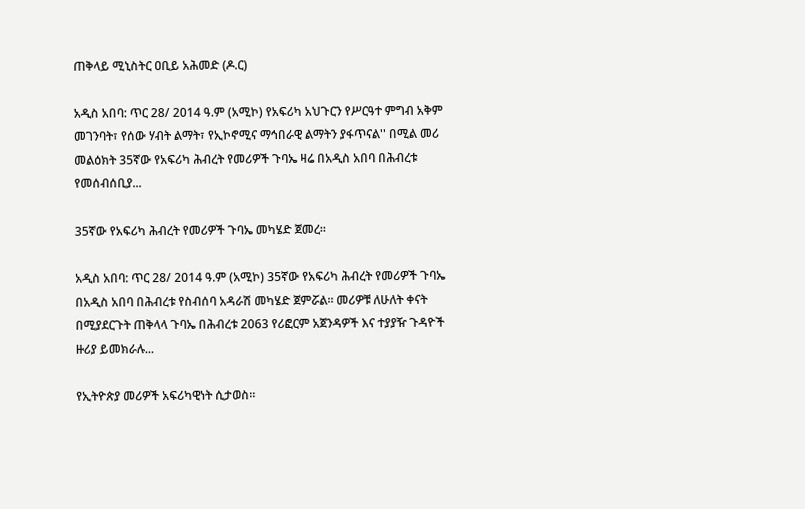ጠቅላይ ሚኒስትር ዐቢይ አሕመድ (ዶ.ር)

አዲስ አበባ: ጥር 28/ 2014 ዓ.ም (አሚኮ) የአፍሪካ አህጉርን የሥርዓተ ምግብ አቅም መገንባት፣ የሰው ሃብት ልማት፣ የኢኮኖሚና ማኅበራዊ ልማትን ያፋጥናል'' በሚል መሪ መልዕክት 35ኛው የአፍሪካ ሕብረት የመሪዎች ጉባኤ ዛሬ በአዲስ አበባ በሕብረቱ የመሰብሰቢያ...

35ኛው የአፍሪካ ሕብረት የመሪዎች ጉባኤ መካሄድ ጀመረ።

አዲስ አበባ: ጥር 28/ 2014 ዓ.ም (አሚኮ) 35ኛው የአፍሪካ ሕብረት የመሪዎች ጉባኤ በአዲስ አበባ በሕብረቱ የስብሰባ አዳራሽ መካሄድ ጀምሯል። መሪዎቹ ለሁለት ቀናት በሚያደርጉት ጠቅላላ ጉባኤ በሕብረቱ 2063 የሪፎርም አጀንዳዎች እና ተያያዥ ጉዳዮች ዙሪያ ይመክራሉ...

የኢትዮጵያ መሪዎች አፍሪካዊነት ሲታወስ።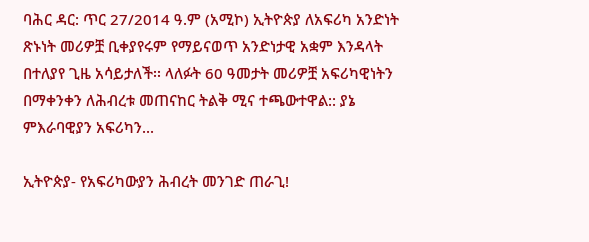ባሕር ዳር: ጥር 27/2014 ዓ.ም (አሚኮ) ኢትዮጵያ ለአፍሪካ አንድነት ጽኑነት መሪዎቿ ቢቀያየሩም የማይናወጥ አንድነታዊ አቋም እንዳላት በተለያየ ጊዜ አሳይታለች፡፡ ላለፉት 60 ዓመታት መሪዎቿ አፍሪካዊነትን በማቀንቀን ለሕብረቱ መጠናከር ትልቅ ሚና ተጫውተዋል:: ያኔ ምእራባዊያን አፍሪካን...

ኢትዮጵያ- የአፍሪካውያን ሕብረት መንገድ ጠራጊ!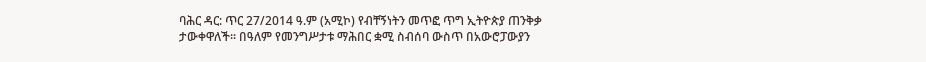ባሕር ዳር: ጥር 27/2014 ዓ.ም (አሚኮ) የብቸኝነትን መጥፎ ጥግ ኢትዮጵያ ጠንቅቃ ታውቀዋለች፡፡ በዓለም የመንግሥታቱ ማሕበር ቋሚ ስብሰባ ውስጥ በአውሮፓውያን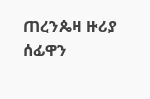ጠረንጴዛ ዙሪያ ሰፊዋን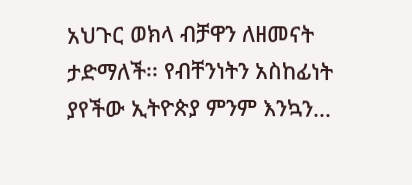አህጉር ወክላ ብቻዋን ለዘመናት ታድማለች፡፡ የብቸንነትን አስከፊነት ያየችው ኢትዮጵያ ምንም እንኳን...